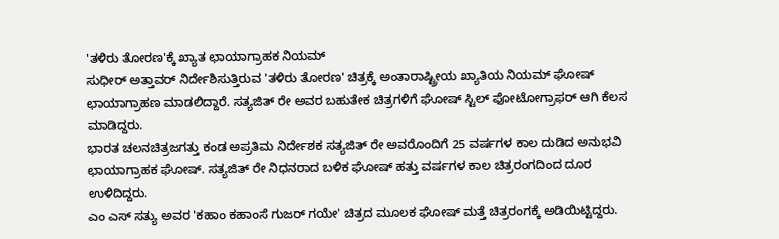'ತಳಿರು ತೋರಣ'ಕ್ಕೆ ಖ್ಯಾತ ಛಾಯಾಗ್ರಾಹಕ ನಿಯಮ್
ಸುಧೀರ್ ಅತ್ತಾವರ್ ನಿರ್ದೇಶಿಸುತ್ತಿರುವ 'ತಳಿರು ತೋರಣ' ಚಿತ್ರಕ್ಕೆ ಅಂತಾರಾಷ್ಟ್ರೀಯ ಖ್ಯಾತಿಯ ನಿಯಮ್ ಘೋಷ್ ಛಾಯಾಗ್ರಾಹಣ ಮಾಡಲಿದ್ದಾರೆ. ಸತ್ಯಜಿತ್ ರೇ ಅವರ ಬಹುತೇಕ ಚಿತ್ರಗಳಿಗೆ ಘೋಷ್ ಸ್ಟಿಲ್ ಫೋಟೋಗ್ರಾಫರ್ ಆಗಿ ಕೆಲಸ ಮಾಡಿದ್ದರು.
ಭಾರತ ಚಲನಚಿತ್ರಜಗತ್ತು ಕಂಡ ಅಪ್ರತಿಮ ನಿರ್ದೇಶಕ ಸತ್ಯಜಿತ್ ರೇ ಅವರೊಂದಿಗೆ 25 ವರ್ಷಗಳ ಕಾಲ ದುಡಿದ ಅನುಭವಿ ಛಾಯಾಗ್ರಾಹಕ ಘೋಷ್. ಸತ್ಯಜಿತ್ ರೇ ನಿಧನರಾದ ಬಳಿಕ ಘೋಷ್ ಹತ್ತು ವರ್ಷಗಳ ಕಾಲ ಚಿತ್ರರಂಗದಿಂದ ದೂರ ಉಳಿದಿದ್ದರು.
ಎಂ ಎಸ್ ಸತ್ಯು ಅವರ 'ಕಹಾಂ ಕಹಾಂಸೆ ಗುಜರ್ ಗಯೇ' ಚಿತ್ರದ ಮೂಲಕ ಘೋಷ್ ಮತ್ತೆ ಚಿತ್ರರಂಗಕ್ಕೆ ಅಡಿಯಿಟ್ಟಿದ್ದರು.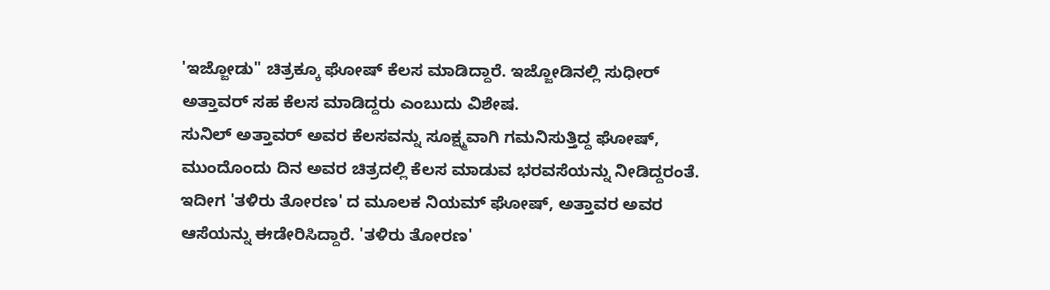'ಇಜ್ಜೋಡು" ಚಿತ್ರಕ್ಕೂ ಘೋಷ್ ಕೆಲಸ ಮಾಡಿದ್ದಾರೆ. ಇಜ್ಜೋಡಿನಲ್ಲಿ ಸುಧೀರ್ ಅತ್ತಾವರ್ ಸಹ ಕೆಲಸ ಮಾಡಿದ್ದರು ಎಂಬುದು ವಿಶೇಷ.
ಸುನಿಲ್ ಅತ್ತಾವರ್ ಅವರ ಕೆಲಸವನ್ನು ಸೂಕ್ಷ್ಮವಾಗಿ ಗಮನಿಸುತ್ತಿದ್ದ ಘೋಷ್, ಮುಂದೊಂದು ದಿನ ಅವರ ಚಿತ್ರದಲ್ಲಿ ಕೆಲಸ ಮಾಡುವ ಭರವಸೆಯನ್ನು ನೀಡಿದ್ದರಂತೆ. ಇದೀಗ 'ತಳಿರು ತೋರಣ' ದ ಮೂಲಕ ನಿಯಮ್ ಘೋಷ್, ಅತ್ತಾವರ ಅವರ ಆಸೆಯನ್ನು ಈಡೇರಿಸಿದ್ದಾರೆ. 'ತಳಿರು ತೋರಣ'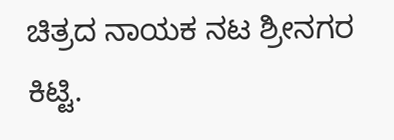ಚಿತ್ರದ ನಾಯಕ ನಟ ಶ್ರೀನಗರ ಕಿಟ್ಟಿ.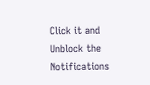Click it and Unblock the Notifications